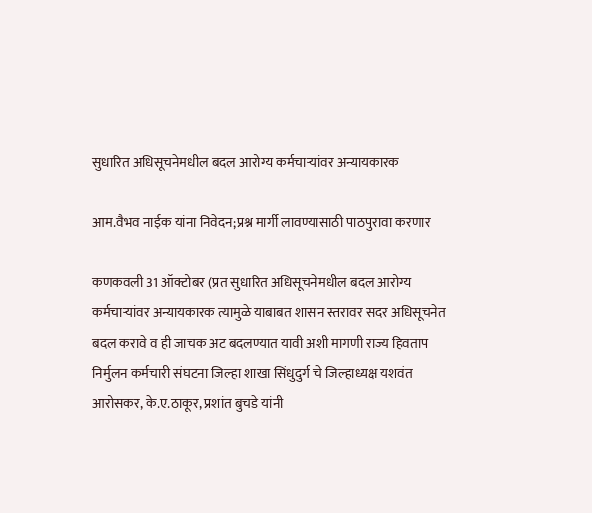सुधारित अधिसूचनेमधील बदल आरोग्य कर्मचार्‍यांवर अन्यायकारक

आम.वैभव नाईक यांना निवेदन;प्रश्न मार्गी लावण्यासाठी पाठपुरावा करणार

कणकवली 31 ऑक्टोबर (प्रत सुधारित अधिसूचनेमधील बदल आरोग्य कर्मचार्‍यांवर अन्यायकारक त्यामुळे याबाबत शासन स्तरावर सदर अधिसूचनेत बदल करावे व ही जाचक अट बदलण्यात यावी अशी मागणी राज्य हिवताप निर्मुलन कर्मचारी संघटना जिल्हा शाखा सिंधुदुर्ग चे जिल्हाध्यक्ष यशवंत आरोसकर, के.ए.ठाकूर, प्रशांत बुचडे यांनी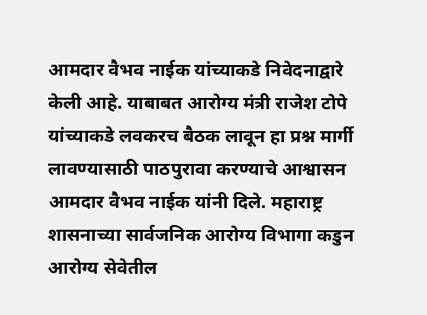आमदार वैभव नाईक यांच्याकडे निवेदनाद्वारे केली आहे. याबाबत आरोग्य मंत्री राजेश टोपे यांच्याकडे लवकरच बैठक लावून हा प्रश्न मार्गी लावण्यासाठी पाठपुरावा करण्याचे आश्वासन आमदार वैभव नाईक यांनी दिले. महाराष्ट्र शासनाच्या सार्वजनिक आरोग्य विभागा कडुन आरोग्य सेवेतील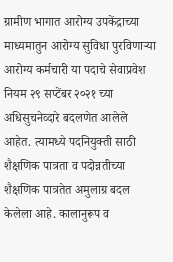ग्रामीण भागात आरोग्य उपकेंद्राच्या माध्यमातुन आरोग्य सुविधा पुरविणाऱ्या आरोग्य कर्मचारी या पदाचे सेवाप्रवेश नियम २९ सप्टेंबर २०२१ च्या अधिसुचनेव्दारे बदलणेत आलेले आहेत. त्यामध्ये पदनियुक्ती साठी शैक्षणिक पात्रता व पदोन्नतीच्या शैक्षणिक पात्रतेत अमुलाग्र बदल केलेला आहे. कालानुरूप व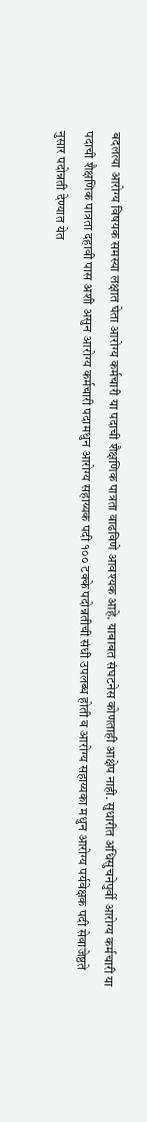बदलत्या आरोग्य विषयक समस्या लक्षात घेता आरोग्य कर्मचारी या पदाची शैक्षणिक पात्रता वाढविणे आवश्यक आहे. याबाबत संघटनेस कोणताही आक्षेप नाही. सुधारीत अधिसुचनेपुर्वी आरोग्य कर्मचारी या पदाची शैक्षणिक पात्रता दहावी पास अशी असुन आरोग्य कर्मचारी पदामधुन आरोग्य सहाय्यक पदी १०० टक्के पदोन्नतीची संधी उपलब्ध होती व आरोग्य सहाय्यका मधुन आरोग्य पर्यवेक्षक पदी सेवाजेष्ठते नुसार पदोन्नती देण्यात येत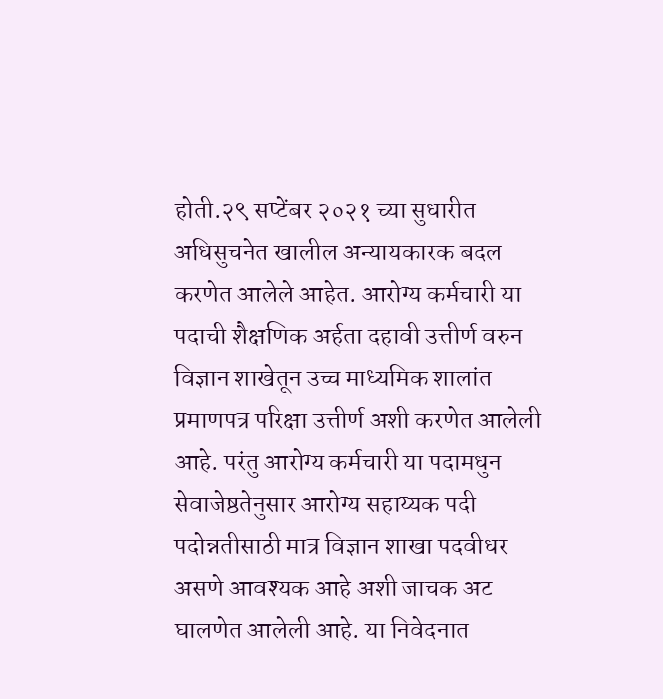होती.२९ सप्टेंबर २०२१ च्या सुधारीत अधिसुचनेत खालील अन्यायकारक बदल करणेत आलेले आहेत. आरोग्य कर्मचारी या पदाची शैक्षणिक अर्हता दहावी उत्तीर्ण वरुन विज्ञान शाखेतून उच्च माध्यमिक शालांत प्रमाणपत्र परिक्षा उत्तीर्ण अशी करणेत आलेली आहे. परंतु आरोग्य कर्मचारी या पदामधुन सेवाजेष्ठतेनुसार आरोग्य सहाय्यक पदी पदोन्नतीसाठी मात्र विज्ञान शाखा पदवीधर असणे आवश्यक आहे अशी जाचक अट घालणेत आलेली आहे. या निवेदनात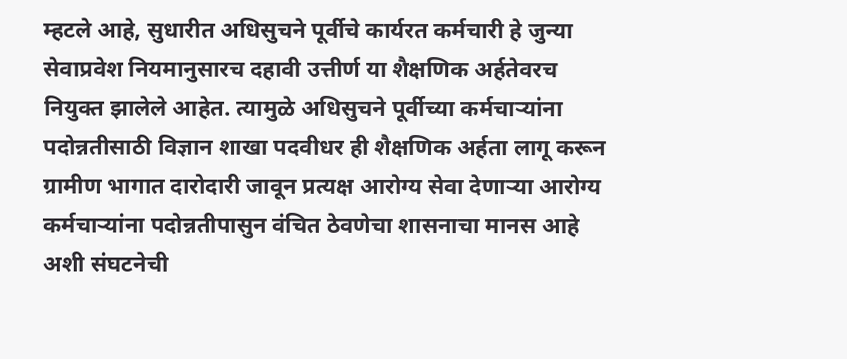म्हटले आहे, सुधारीत अधिसुचने पूर्वीचे कार्यरत कर्मचारी हे जुन्या सेवाप्रवेश नियमानुसारच दहावी उत्तीर्ण या शैक्षणिक अर्हतेवरच नियुक्त झालेले आहेत. त्यामुळे अधिसुचने पूर्वीच्या कर्मचाऱ्यांना पदोन्नतीसाठी विज्ञान शाखा पदवीधर ही शैक्षणिक अर्हता लागू करून ग्रामीण भागात दारोदारी जावून प्रत्यक्ष आरोग्य सेवा देणाऱ्या आरोग्य कर्मचाऱ्यांना पदोन्नतीपासुन वंचित ठेवणेचा शासनाचा मानस आहे अशी संघटनेची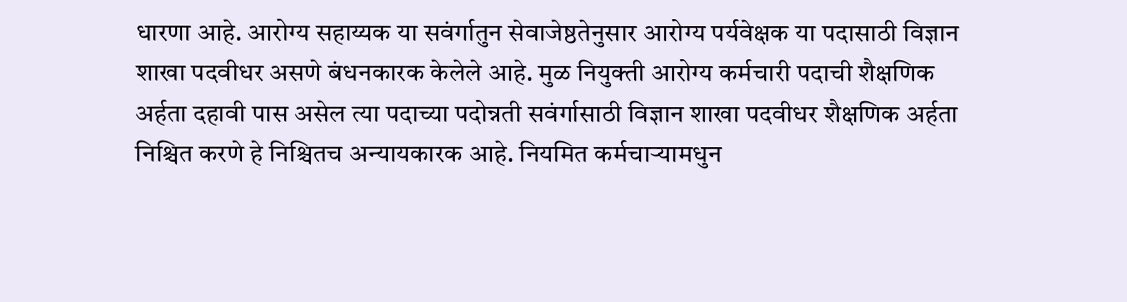धारणा आहे. आरोग्य सहाय्यक या सवंर्गातुन सेवाजेष्ठतेनुसार आरोग्य पर्यवेक्षक या पदासाठी विज्ञान शाखा पदवीधर असणे बंधनकारक केलेले आहे. मुळ नियुक्ती आरोग्य कर्मचारी पदाची शैक्षणिक अर्हता दहावी पास असेल त्या पदाच्या पदोन्नती सवंर्गासाठी विज्ञान शाखा पदवीधर शैक्षणिक अर्हता निश्चित करणे हे निश्चितच अन्यायकारक आहे. नियमित कर्मचाऱ्यामधुन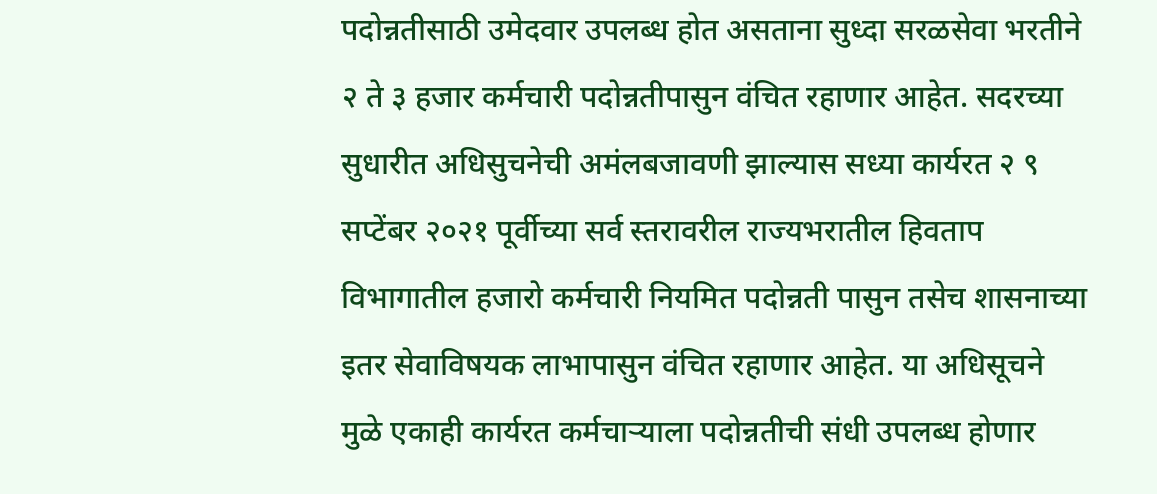पदोन्नतीसाठी उमेदवार उपलब्ध होत असताना सुध्दा सरळसेवा भरतीने २ ते ३ हजार कर्मचारी पदोन्नतीपासुन वंचित रहाणार आहेत. सदरच्या सुधारीत अधिसुचनेची अमंलबजावणी झाल्यास सध्या कार्यरत २ ९ सप्टेंबर २०२१ पूर्वीच्या सर्व स्तरावरील राज्यभरातील हिवताप विभागातील हजारो कर्मचारी नियमित पदोन्नती पासुन तसेच शासनाच्या इतर सेवाविषयक लाभापासुन वंचित रहाणार आहेत. या अधिसूचने मुळे एकाही कार्यरत कर्मचाऱ्याला पदोन्नतीची संधी उपलब्ध होणार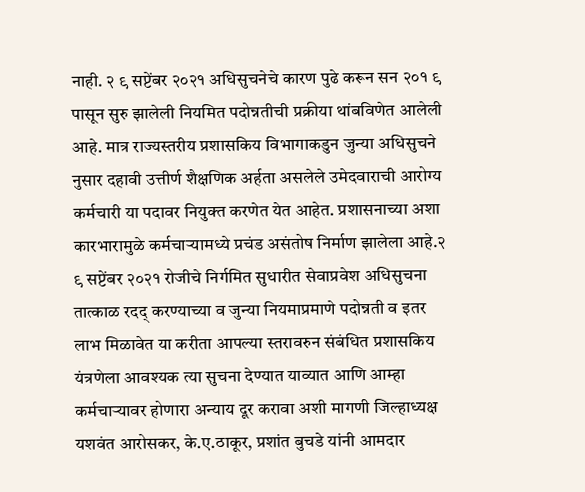नाही. २ ९ सप्टेंबर २०२१ अधिसुचनेचे कारण पुढे करून सन २०१ ९ पासून सुरु झालेली नियमित पदोन्नतीची प्रक्रीया थांबविणेत आलेली आहे. मात्र राज्यस्तरीय प्रशासकिय विभागाकडुन जुन्या अधिसुचने नुसार दहावी उत्तीर्ण शैक्षणिक अर्हता असलेले उमेदवाराची आरोग्य कर्मचारी या पदावर नियुक्त करणेत येत आहेत. प्रशासनाच्या अशा कारभारामुळे कर्मचाऱ्यामध्ये प्रचंड असंतोष निर्माण झालेला आहे.२ ९ सप्टेंबर २०२१ रोजीचे निर्गमित सुधारीत सेवाप्रवेश अधिसुचना तात्काळ रदद् करण्याच्या व जुन्या नियमाप्रमाणे पदोन्नती व इतर लाभ मिळावेत या करीता आपल्या स्तरावरुन संबंधित प्रशासकिय यंत्रणेला आवश्यक त्या सुचना देण्यात याव्यात आणि आम्हा कर्मचाऱ्यावर होणारा अन्याय दूर करावा अशी मागणी जिल्हाध्यक्ष यशवंत आरोसकर, के.ए.ठाकूर, प्रशांत बुचडे यांनी आमदार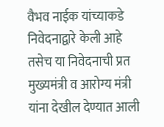वैभव नाईक यांच्याकडे निवेदनाद्वारे केली आहे तसेच या निवेदनाची प्रत मुख्यमंत्री व आरोग्य मंत्री यांना देखील देण्यात आली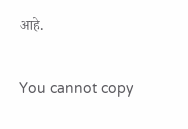आहे.

You cannot copy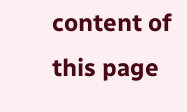content of this page